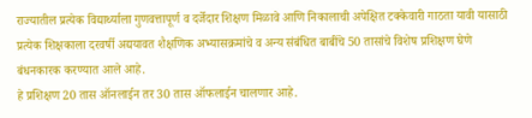राज्यातील प्रत्येक विद्यार्थ्याला गुणवत्तापूर्ण व दर्जेदार शिक्षण मिळावे आणि निकालाची अपेक्षित टक्केवारी गाठता यावी यासाठी प्रत्येक शिक्षकाला दरवर्षी अद्ययावत शैक्षणिक अभ्यासक्रमांचे व अन्य संबंधित बाबींचे 50 तासांचे विशेष प्रशिक्षण घेणे बंधनकारक करण्यात आले आहे.
हे प्रशिक्षण 20 तास ऑनलाईन तर 30 तास ऑफलाईन चालणार आहे.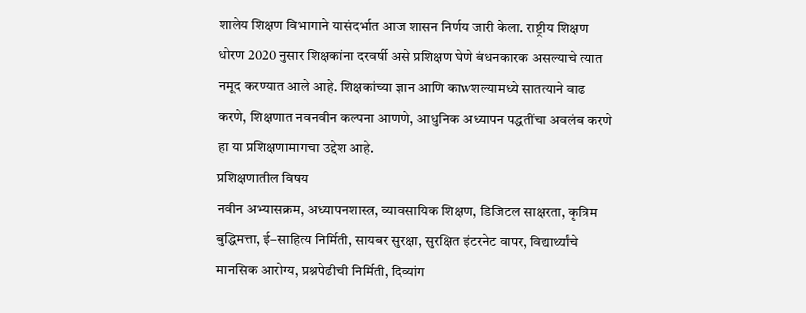शालेय शिक्षण विभागाने यासंदर्भात आज शासन निर्णय जारी केला. राष्ट्रीय शिक्षण धोरण 2020 नुसार शिक्षकांना दरवर्षी असे प्रशिक्षण घेणे बंधनकारक असल्याचे त्यात नमूद करण्यात आले आहे. शिक्षकांच्या ज्ञान आणि काwशल्यामध्ये सातत्याने वाढ करणे, शिक्षणात नवनवीन कल्पना आणणे, आधुनिक अध्यापन पद्धतींचा अवलंब करणे हा या प्रशिक्षणामागचा उद्देश आहे.
प्रशिक्षणातील विषय
नवीन अभ्यासक्रम, अध्यापनशास्त्र, व्यावसायिक शिक्षण, डिजिटल साक्षरता, कृत्रिम बुद्धिमत्ता, ई–साहित्य निर्मिती, सायबर सुरक्षा, सुरक्षित इंटरनेट वापर, विद्यार्थ्यांचे मानसिक आरोग्य, प्रश्नपेढीची निर्मिती, दिव्यांग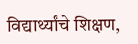विद्यार्थ्यांचे शिक्षण,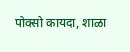पोक्सो कायदा, शाळा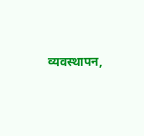व्यवस्थापन,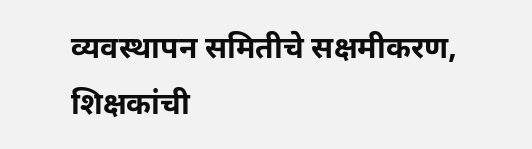व्यवस्थापन समितीचे सक्षमीकरण, शिक्षकांची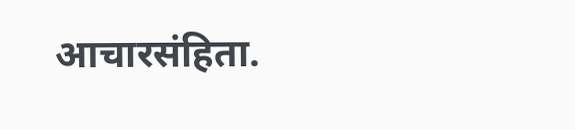आचारसंहिता.